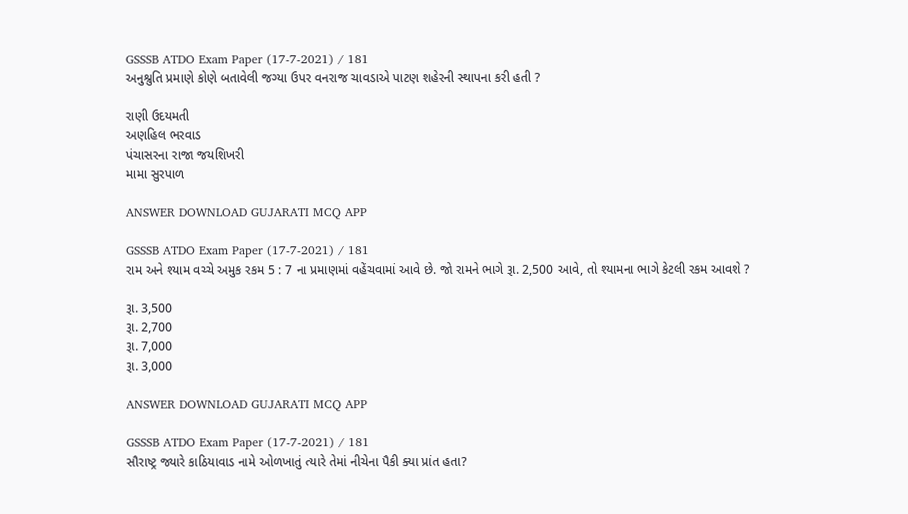GSSSB ATDO Exam Paper (17-7-2021) / 181
અનુશ્રુતિ પ્રમાણે કોણે બતાવેલી જગ્યા ઉપર વનરાજ ચાવડાએ પાટણ શહેરની સ્થાપના કરી હતી ?

રાણી ઉદયમતી
અણહિલ ભરવાડ
પંચાસરના રાજા જયશિખરી
મામા સુરપાળ

ANSWER DOWNLOAD GUJARATI MCQ APP

GSSSB ATDO Exam Paper (17-7-2021) / 181
રામ અને શ્યામ વચ્ચે અમુક રકમ 5 : 7 ના પ્રમાણમાં વહેંચવામાં આવે છે. જો રામને ભાગે રૂા. 2,500 આવે, તો શ્યામના ભાગે કેટલી રકમ આવશે ?

રૂા. 3,500
રૂા. 2,700
રૂા. 7,000
રૂા. 3,000

ANSWER DOWNLOAD GUJARATI MCQ APP

GSSSB ATDO Exam Paper (17-7-2021) / 181
સૌરાષ્ટ્ર જ્યારે કાઠિયાવાડ નામે ઓળખાતું ત્યારે તેમાં નીચેના પૈકી ક્યા પ્રાંત હતા?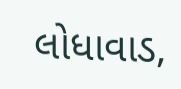લોધાવાડ,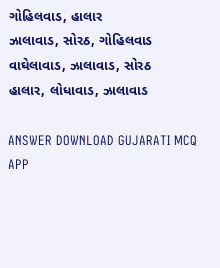ગોહિલવાડ, હાલાર
ઝાલાવાડ, સોરઠ, ગોહિલવાડ
વાઘેલાવાડ, ઝાલાવાડ, સોરઠ
હાલાર, લોધાવાડ, ઝાલાવાડ

ANSWER DOWNLOAD GUJARATI MCQ APP